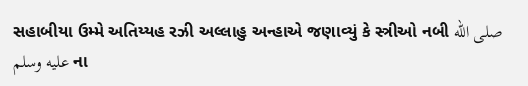સહાબીયા ઉમ્મે અતિય્યહ રઝી અલ્લાહુ અન્હાએ જણાવ્યું કે સ્ત્રીઓ નબી صلى الله عليه وسلم ના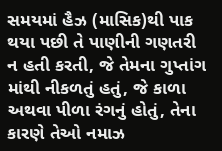સમયમાં હૈઝ (માસિક)થી પાક થયા પછી તે પાણીની ગણતરી ન હતી કરતી, જે તેમના ગુપ્તાંગ માંથી નીકળતું હતું, જે કાળા અથવા પીળા રંગનું હોતું, તેના કારણે તેઓ નમાઝ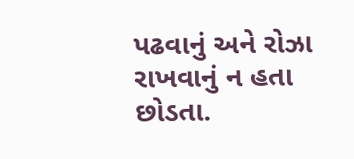પઢવાનું અને રોઝા રાખવાનું ન હતા છોડતા.